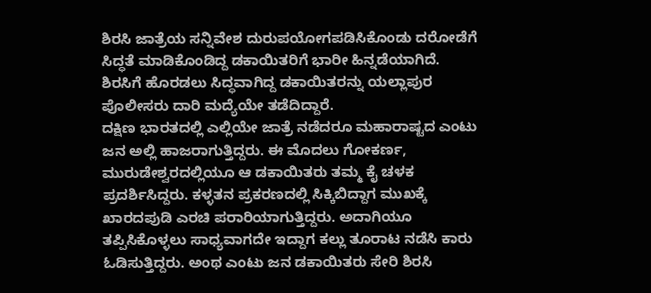ಶಿರಸಿ ಜಾತ್ರೆಯ ಸನ್ನಿವೇಶ ದುರುಪಯೋಗಪಡಿಸಿಕೊಂಡು ದರೋಡೆಗೆ ಸಿದ್ಧತೆ ಮಾಡಿಕೊಂಡಿದ್ದ ಡಕಾಯಿತರಿಗೆ ಭಾರೀ ಹಿನ್ನಡೆಯಾಗಿದೆ. ಶಿರಸಿಗೆ ಹೊರಡಲು ಸಿದ್ಧವಾಗಿದ್ದ ಡಕಾಯಿತರನ್ನು ಯಲ್ಲಾಪುರ ಪೊಲೀಸರು ದಾರಿ ಮದ್ಯೆಯೇ ತಡೆದಿದ್ದಾರೆ.
ದಕ್ಷಿಣ ಭಾರತದಲ್ಲಿ ಎಲ್ಲಿಯೇ ಜಾತ್ರೆ ನಡೆದರೂ ಮಹಾರಾಷ್ಟದ ಎಂಟು ಜನ ಅಲ್ಲಿ ಹಾಜರಾಗುತ್ತಿದ್ದರು. ಈ ಮೊದಲು ಗೋಕರ್ಣ, ಮುರುಡೇಶ್ವರದಲ್ಲಿಯೂ ಆ ಡಕಾಯಿತರು ತಮ್ಮ ಕೈ ಚಳಕ ಪ್ರದರ್ಶಿಸಿದ್ದರು. ಕಳ್ಳತನ ಪ್ರಕರಣದಲ್ಲಿ ಸಿಕ್ಕಿಬಿದ್ದಾಗ ಮುಖಕ್ಕೆ ಖಾರದಪುಡಿ ಎರಚಿ ಪರಾರಿಯಾಗುತ್ತಿದ್ದರು. ಅದಾಗಿಯೂ ತಪ್ಪಿಸಿಕೊಳ್ಳಲು ಸಾಧ್ಯವಾಗದೇ ಇದ್ದಾಗ ಕಲ್ಲು ತೂರಾಟ ನಡೆಸಿ ಕಾರು ಓಡಿಸುತ್ತಿದ್ದರು. ಅಂಥ ಎಂಟು ಜನ ಡಕಾಯಿತರು ಸೇರಿ ಶಿರಸಿ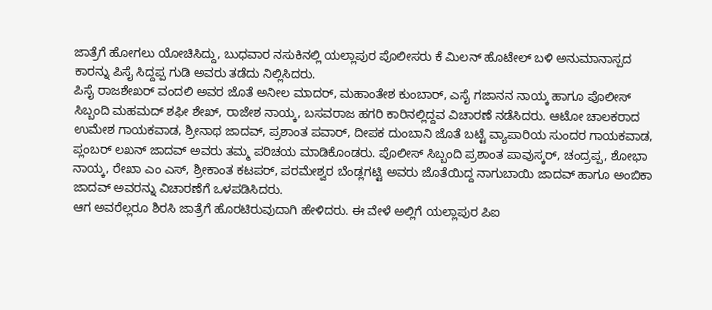ಜಾತ್ರೆಗೆ ಹೋಗಲು ಯೋಚಿಸಿದ್ದು, ಬುಧವಾರ ನಸುಕಿನಲ್ಲಿ ಯಲ್ಲಾಪುರ ಪೊಲೀಸರು ಕೆ ಮಿಲನ್ ಹೊಟೇಲ್ ಬಳಿ ಅನುಮಾನಾಸ್ಪದ ಕಾರನ್ನು ಪಿಸೈ ಸಿದ್ದಪ್ಪ ಗುಡಿ ಅವರು ತಡೆದು ನಿಲ್ಲಿಸಿದರು.
ಪಿಸೈ ರಾಜಶೇಖರ್ ವಂದಲಿ ಅವರ ಜೊತೆ ಅನೀಲ ಮಾದರ್, ಮಹಾಂತೇಶ ಕುಂಬಾರ್, ಎಸೈ ಗಜಾನನ ನಾಯ್ಕ ಹಾಗೂ ಪೊಲೀಸ್ ಸಿಬ್ಬಂದಿ ಮಹಮದ್ ಶಫೀ ಶೇಖ್, ರಾಜೇಶ ನಾಯ್ಕ, ಬಸವರಾಜ ಹಗರಿ ಕಾರಿನಲ್ಲಿದ್ದವ ವಿಚಾರಣೆ ನಡೆಸಿದರು. ಆಟೋ ಚಾಲಕರಾದ ಉಮೇಶ ಗಾಯಕವಾಡ, ಶ್ರೀನಾಥ ಜಾದವ್, ಪ್ರಶಾಂತ ಪವಾರ್, ದೀಪಕ ದುಂಬಾನಿ ಜೊತೆ ಬಟ್ಟೆ ವ್ಯಾಪಾರಿಯ ಸುಂದರ ಗಾಯಕವಾಡ, ಪ್ಲಂಬರ್ ಲಖನ್ ಜಾದವ್ ಅವರು ತಮ್ಮ ಪರಿಚಯ ಮಾಡಿಕೊಂಡರು. ಪೊಲೀಸ್ ಸಿಬ್ಬಂದಿ ಪ್ರಶಾಂತ ಪಾವುಸ್ಕರ್, ಚಂದ್ರಪ್ಪ, ಶೋಭಾ ನಾಯ್ಕ, ರೇಖಾ ಎಂ ಎಸ್, ಶ್ರೀಕಾಂತ ಕಟಪರ್, ಪರಮೇಶ್ವರ ಬೆಂಡ್ಲಗಟ್ಟಿ ಅವರು ಜೊತೆಯಿದ್ದ ನಾಗುಬಾಯಿ ಜಾದವ್ ಹಾಗೂ ಅಂಬಿಕಾ ಜಾದವ್ ಅವರನ್ನು ವಿಚಾರಣೆಗೆ ಒಳಪಡಿಸಿದರು.
ಆಗ ಅವರೆಲ್ಲರೂ ಶಿರಸಿ ಜಾತ್ರೆಗೆ ಹೊರಟಿರುವುದಾಗಿ ಹೇಳಿದರು. ಈ ವೇಳೆ ಅಲ್ಲಿಗೆ ಯಲ್ಲಾಪುರ ಪಿಐ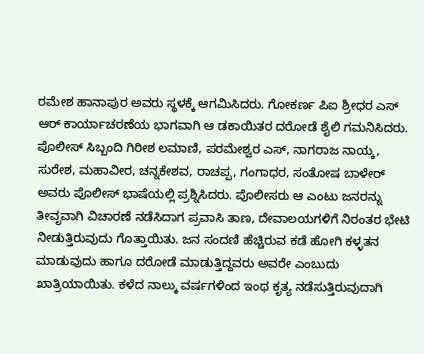ರಮೇಶ ಹಾನಾಪುರ ಅವರು ಸ್ಥಳಕ್ಕೆ ಆಗಮಿಸಿದರು. ಗೋಕರ್ಣ ಪಿಐ ಶ್ರೀಧರ ಎಸ್ ಆರ್ ಕಾರ್ಯಾಚರಣೆಯ ಭಾಗವಾಗಿ ಆ ಡಕಾಯಿತರ ದರೋಡೆ ಶೈಲಿ ಗಮನಿಸಿದರು. ಪೊಲೀಸ್ ಸಿಬ್ಬಂದಿ ಗಿರೀಶ ಲಮಾಣಿ, ಪರಮೇಶ್ವರ ಎಸ್, ನಾಗರಾಜ ನಾಯ್ಕ, ಸುರೇಶ, ಮಹಾವೀರ, ಚನ್ನಕೇಶವ, ರಾಚಪ್ಪ, ಗಂಗಾಧರ, ಸಂತೋಷ ಬಾಳೇರ್ ಅವರು ಪೊಲೀಸ್ ಭಾಷೆಯಲ್ಲಿ ಪ್ರಶ್ನಿಸಿದರು. ಪೊಲೀಸರು ಆ ಎಂಟು ಜನರನ್ನು ತೀವೃವಾಗಿ ವಿಚಾರಣೆ ನಡೆಸಿದಾಗ ಪ್ರವಾಸಿ ತಾಣ, ದೇವಾಲಯಗಳಿಗೆ ನಿರಂತರ ಭೇಟಿ ನೀಡುತ್ತಿರುವುದು ಗೊತ್ತಾಯಿತು. ಜನ ಸಂದಣಿ ಹೆಚ್ಚಿರುವ ಕಡೆ ಹೋಗಿ ಕಳ್ಳತನ ಮಾಡುವುದು ಹಾಗೂ ದರೋಡೆ ಮಾಡುತ್ತಿದ್ದವರು ಅವರೇ ಎಂಬುದು ಖಾತ್ರಿಯಾಯಿತು. ಕಳೆದ ನಾಲ್ಕು ವರ್ಷಗಳಿಂದ ಇಂಥ ಕೃತ್ಯ ನಡೆಸುತ್ತಿರುವುದಾಗಿ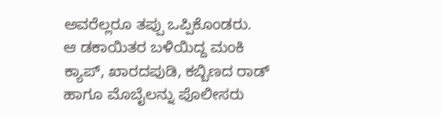ಅವರೆಲ್ಲರೂ ತಪ್ಪು ಒಪ್ಪಿಕೊಂಡರು.
ಆ ಡಕಾಯಿತರ ಬಳಿಯಿದ್ದ ಮಂಕಿ ಕ್ಯಾಪ್, ಖಾರದಪುಡಿ, ಕಬ್ಬಿಣದ ರಾಡ್ ಹಾಗೂ ಮೊಬೈಲನ್ನು ಪೊಲೀಸರು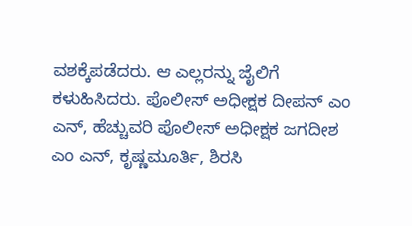ವಶಕ್ಕೆಪಡೆದರು. ಆ ಎಲ್ಲರನ್ನು ಜೈಲಿಗೆ ಕಳುಹಿಸಿದರು. ಪೊಲೀಸ್ ಅಧೀಕ್ಷಕ ದೀಪನ್ ಎಂ ಎನ್, ಹೆಚ್ಚುವರಿ ಪೊಲೀಸ್ ಅಧೀಕ್ಷಕ ಜಗದೀಶ ಎಂ ಎನ್, ಕೃಷ್ಣಮೂರ್ತಿ, ಶಿರಸಿ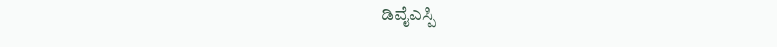ಡಿವೈಎಸ್ಪಿ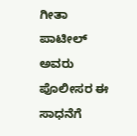ಗೀತಾ ಪಾಟೀಲ್ ಅವರು ಪೊಲೀಸರ ಈ ಸಾಧನೆಗೆ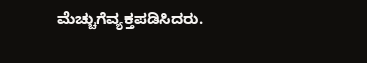ಮೆಚ್ಚುಗೆವ್ಯಕ್ತಪಡಿಸಿದರು.